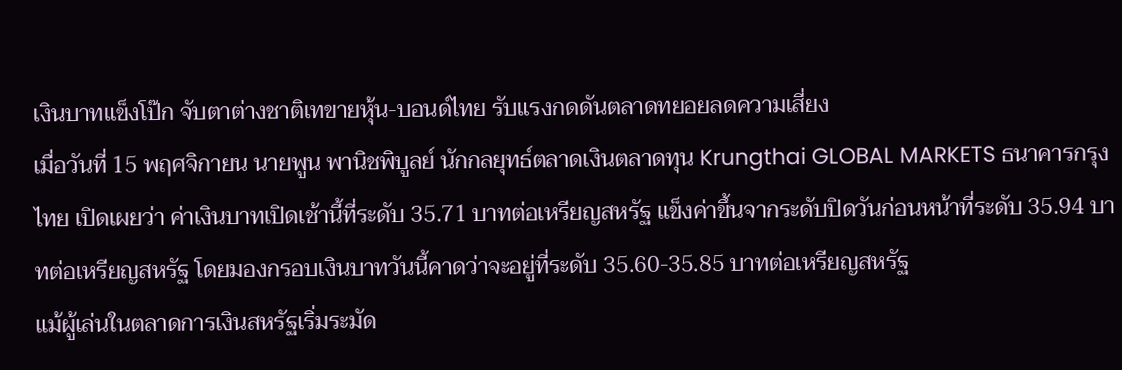เงินบาทแข็งโป๊ก จับตาต่างชาติเทขายหุ้น-บอนด์ไทย รับแรงกดดันตลาดทยอยลดความเสี่ยง
เมื่อวันที่ 15 พฤศจิกายน นายพูน พานิชพิบูลย์ นักกลยุทธ์ตลาดเงินตลาดทุน Krungthai GLOBAL MARKETS ธนาคารกรุงไทย เปิดเผยว่า ค่าเงินบาทเปิดเช้านี้ที่ระดับ 35.71 บาทต่อเหรียญสหรัฐ แข็งค่าขึ้นจากระดับปิดวันก่อนหน้าที่ระดับ 35.94 บาทต่อเหรียญสหรัฐ โดยมองกรอบเงินบาทวันนี้คาดว่าจะอยู่ที่ระดับ 35.60-35.85 บาทต่อเหรียญสหรัฐ
แม้ผู้เล่นในตลาดการเงินสหรัฐเริ่มระมัด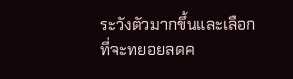ระวังตัวมากขึ้นและเลือกที่จะทยอยลดค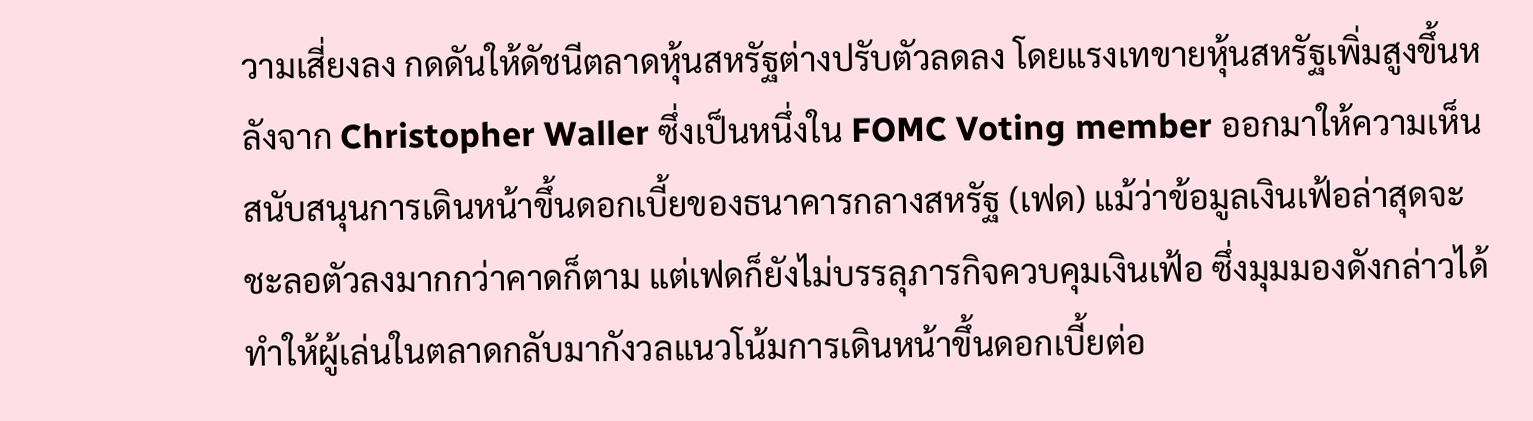วามเสี่ยงลง กดดันให้ดัชนีตลาดหุ้นสหรัฐต่างปรับตัวลดลง โดยแรงเทขายหุ้นสหรัฐเพิ่มสูงขึ้นหลังจาก Christopher Waller ซึ่งเป็นหนึ่งใน FOMC Voting member ออกมาให้ความเห็นสนับสนุนการเดินหน้าขึ้นดอกเบี้ยของธนาคารกลางสหรัฐ (เฟด) แม้ว่าข้อมูลเงินเฟ้อล่าสุดจะชะลอตัวลงมากกว่าคาดก็ตาม แต่เฟดก็ยังไม่บรรลุภารกิจควบคุมเงินเฟ้อ ซึ่งมุมมองดังกล่าวได้ทำให้ผู้เล่นในตลาดกลับมากังวลแนวโน้มการเดินหน้าขึ้นดอกเบี้ยต่อ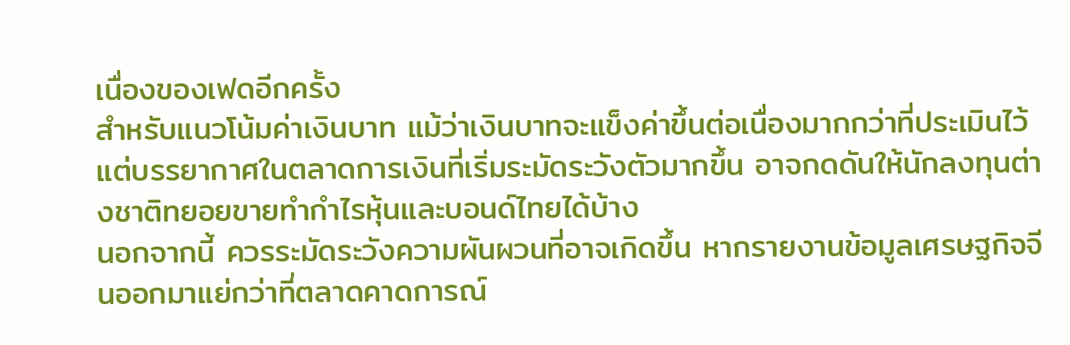เนื่องของเฟดอีกครั้ง
สำหรับแนวโน้มค่าเงินบาท แม้ว่าเงินบาทจะแข็งค่าขึ้นต่อเนื่องมากกว่าที่ประเมินไว้ แต่บรรยากาศในตลาดการเงินที่เริ่มระมัดระวังตัวมากขึ้น อาจกดดันให้นักลงทุนต่างชาติทยอยขายทำกำไรหุ้นและบอนด์ไทยได้บ้าง
นอกจากนี้ ควรระมัดระวังความผันผวนที่อาจเกิดขึ้น หากรายงานข้อมูลเศรษฐกิจจีนออกมาแย่กว่าที่ตลาดคาดการณ์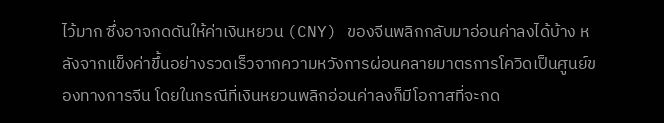ไว้มาก ซึ่งอาจกดดันให้ค่าเงินหยวน (CNY) ของจีนพลิกกลับมาอ่อนค่าลงได้บ้าง หลังจากแข็งค่าขึ้นอย่างรวดเร็วจากความหวังการผ่อนคลายมาตรการโควิดเป็นศูนย์ของทางการจีน โดยในกรณีที่เงินหยวนพลิกอ่อนค่าลงก็มีโอกาสที่จะกด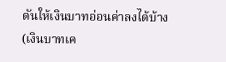ดันให้เงินบาทอ่อนค่าลงได้บ้าง (เงินบาทเค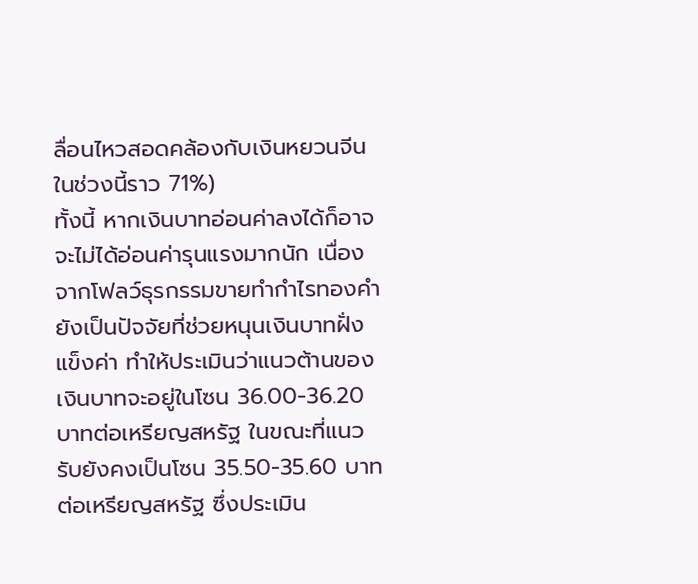ลื่อนไหวสอดคล้องกับเงินหยวนจีนในช่วงนี้ราว 71%)
ทั้งนี้ หากเงินบาทอ่อนค่าลงได้ก็อาจจะไม่ได้อ่อนค่ารุนแรงมากนัก เนื่องจากโฟลว์ธุรกรรมขายทำกำไรทองคำยังเป็นปัจจัยที่ช่วยหนุนเงินบาทฝั่งแข็งค่า ทำให้ประเมินว่าแนวต้านของเงินบาทจะอยู่ในโซน 36.00-36.20 บาทต่อเหรียญสหรัฐ ในขณะที่แนวรับยังคงเป็นโซน 35.50-35.60 บาทต่อเหรียญสหรัฐ ซึ่งประเมิน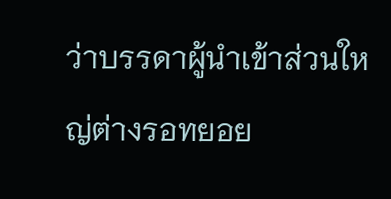ว่าบรรดาผู้นำเข้าส่วนใหญ่ต่างรอทยอย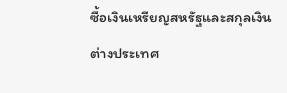ซื้อเงินเหรียญสหรัฐและสกุลเงินต่างประเทศ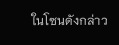ในโซนดังกล่าว